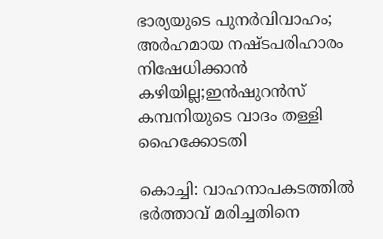ഭാര്യയുടെ പുനര്‍വിവാഹം; അര്‍ഹമായ നഷ്ടപരിഹാരം നിഷേധിക്കാന്‍ കഴിയില്ല;ഇന്‍ഷുറന്‍സ് കമ്പനിയുടെ വാദം തള്ളി ഹൈക്കോടതി

കൊച്ചി: വാഹനാപകടത്തില്‍ ഭര്‍ത്താവ് മരിച്ചതിനെ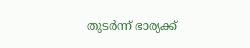തുടര്‍ന്ന് ഭാര്യക്ക്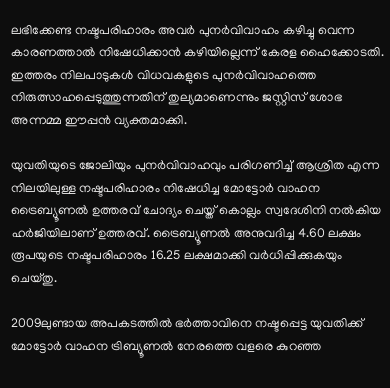ലഭിക്കേണ്ട നഷ്ടപരിഹാരം അവര്‍ പുനര്‍വിവാഹം കഴിച്ചു വെന്ന കാരണത്താല്‍ നിഷേധിക്കാന്‍ കഴിയില്ലെന്ന് കേരള ഹൈക്കോടതി. ഇത്തരം നിലപാടുകള്‍ വിധവകളുടെ പുനര്‍വിവാഹത്തെ നിരുത്സാഹപ്പെടുത്തുന്നതിന് തുല്യമാണെന്നും ജസ്റ്റിസ് ശോഭ അന്നമ്മ ഈപ്പന്‍ വ്യക്തമാക്കി.

യുവതിയുടെ ജോലിയും പുനര്‍വിവാഹവും പരിഗണിച്ച് ആശ്രിത എന്ന നിലയിലുള്ള നഷ്ടപരിഹാരം നിഷേധിച്ച മോട്ടോര്‍ വാഹന ട്രൈബ്യൂണല്‍ ഉത്തരവ് ചോദ്യം ചെയ്ത് കൊല്ലം സ്വദേശിനി നല്‍കിയ ഹര്‍ജിയിലാണ് ഉത്തരവ്. ട്രൈബ്യൂണല്‍ അനുവദിച്ച 4.60 ലക്ഷം രൂപയുടെ നഷ്ടപരിഹാരം 16.25 ലക്ഷമാക്കി വര്‍ധിപ്പിക്കുകയും ചെയ്തു.

2009ലുണ്ടായ അപകടത്തില്‍ ഭര്‍ത്താവിനെ നഷ്ടപ്പെട്ട യുവതിക്ക് മോട്ടോര്‍ വാഹന ട്രിബ്യൂണല്‍ നേരത്തെ വളരെ കുറഞ്ഞ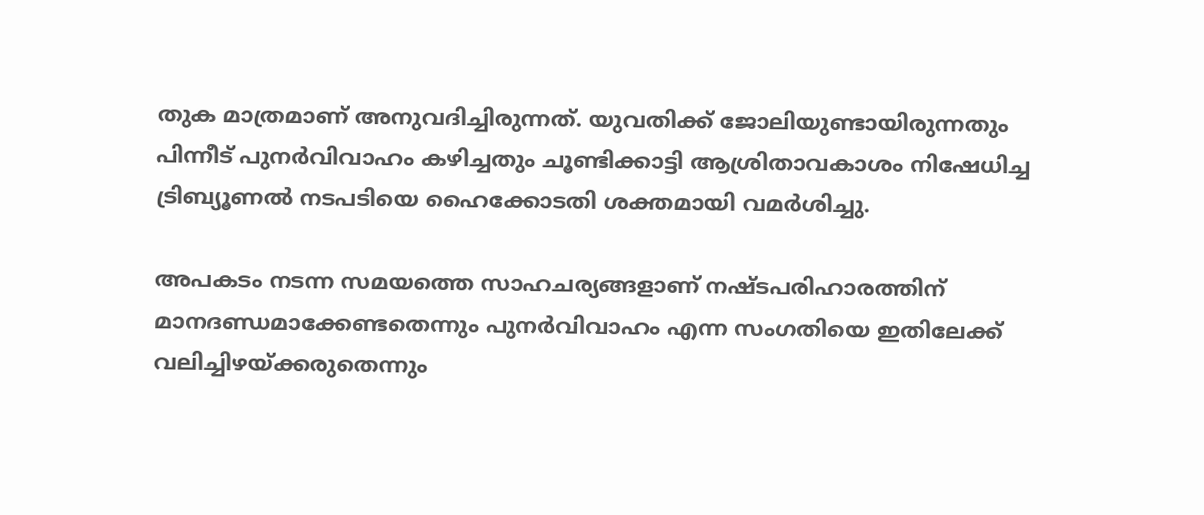തുക മാത്രമാണ് അനുവദിച്ചിരുന്നത്. യുവതിക്ക് ജോലിയുണ്ടായിരുന്നതും പിന്നീട് പുനര്‍വിവാഹം കഴിച്ചതും ചൂണ്ടിക്കാട്ടി ആശ്രിതാവകാശം നിഷേധിച്ച ട്രിബ്യൂണല്‍ നടപടിയെ ഹൈക്കോടതി ശക്തമായി വമര്‍ശിച്ചു.

അപകടം നടന്ന സമയത്തെ സാഹചര്യങ്ങളാണ് നഷ്ടപരിഹാരത്തിന് മാനദണ്ഡമാക്കേണ്ടതെന്നും പുനര്‍വിവാഹം എന്ന സംഗതിയെ ഇതിലേക്ക് വലിച്ചിഴയ്ക്കരുതെന്നും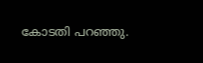കോടതി പറഞ്ഞു.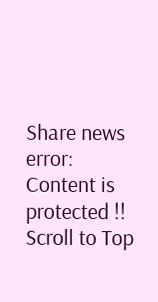Share news
error: Content is protected !!
Scroll to Top